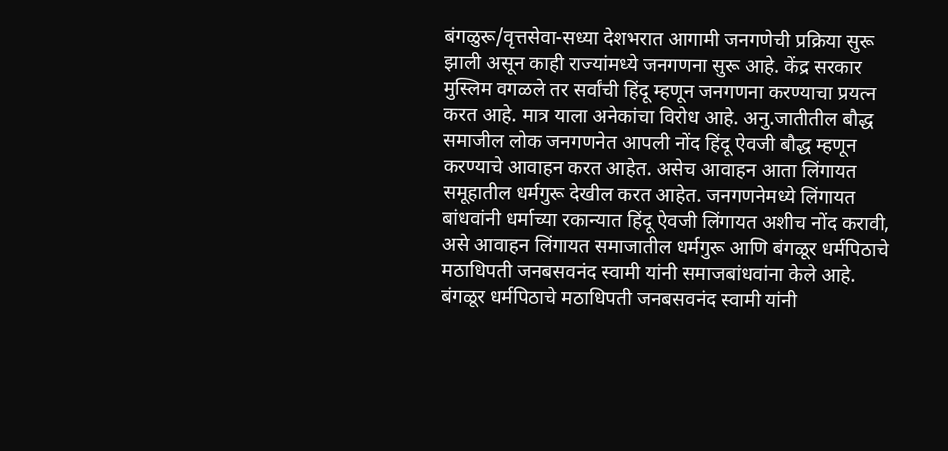बंगळुरू/वृत्तसेवा-सध्या देशभरात आगामी जनगणेची प्रक्रिया सुरू झाली असून काही राज्यांमध्ये जनगणना सुरू आहे. केंद्र सरकार मुस्लिम वगळले तर सर्वांची हिंदू म्हणून जनगणना करण्याचा प्रयत्न करत आहे. मात्र याला अनेकांचा विरोध आहे. अनु.जातीतील बौद्ध समाजील लोक जनगणनेत आपली नोंद हिंदू ऐवजी बौद्ध म्हणून करण्याचे आवाहन करत आहेत. असेच आवाहन आता लिंगायत समूहातील धर्मगुरू देखील करत आहेत. जनगणनेमध्ये लिंगायत बांधवांनी धर्माच्या रकान्यात हिंदू ऐवजी लिंगायत अशीच नोंद करावी, असे आवाहन लिंगायत समाजातील धर्मगुरू आणि बंगळूर धर्मपिठाचे मठाधिपती जनबसवनंद स्वामी यांनी समाजबांधवांना केले आहे.
बंगळूर धर्मपिठाचे मठाधिपती जनबसवनंद स्वामी यांनी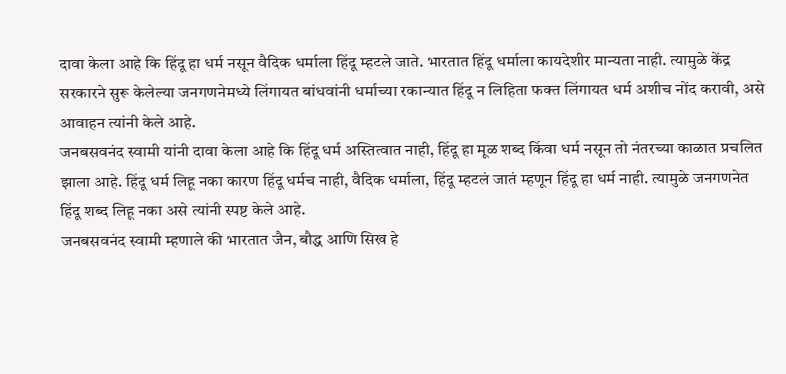दावा केला आहे कि हिंदू हा धर्म नसून वैदिक धर्माला हिंदू म्हटले जाते. भारतात हिंदू धर्माला कायदेशीर मान्यता नाही. त्यामुळे केंद्र सरकारने सुरू केलेल्या जनगणनेमध्ये लिंगायत बांधवांनी धर्माच्या रकान्यात हिंदू न लिहिता फक्त लिंगायत धर्म अशीच नोंद करावी, असे आवाहन त्यांनी केले आहे.
जनबसवनंद स्वामी यांनी दावा केला आहे कि हिंदू धर्म अस्तित्वात नाही, हिंदू हा मूळ शब्द किंवा धर्म नसून तो नंतरच्या काळात प्रचलित झाला आहे. हिंदू धर्म लिहू नका कारण हिंदू धर्मच नाही, वैदिक धर्माला, हिंदू म्हटलं जातं म्हणून हिंदू हा धर्म नाही. त्यामुळे जनगणनेत हिंदू शब्द लिहू नका असे त्यांनी स्पष्ट केले आहे.
जनबसवनंद स्वामी म्हणाले की भारतात जैन, बौद्ध आणि सिख हे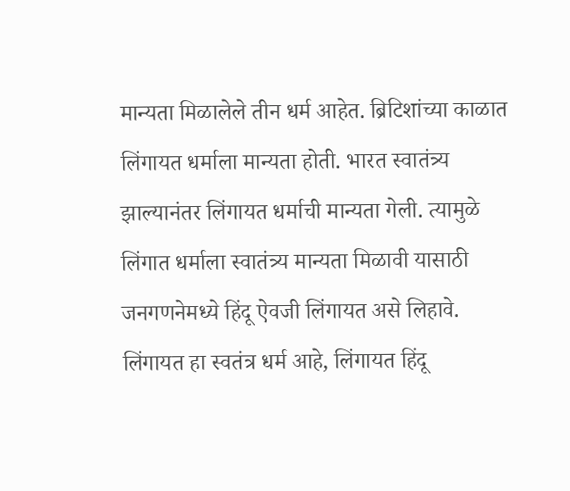मान्यता मिळालेले तीन धर्म आहेत. ब्रिटिशांच्या काळात लिंगायत धर्माला मान्यता होती. भारत स्वातंत्र्य झाल्यानंतर लिंगायत धर्माची मान्यता गेली. त्यामुळे लिंगात धर्माला स्वातंत्र्य मान्यता मिळावी यासाठी जनगणनेमध्ये हिंदू ऐवजी लिंगायत असे लिहावे. लिंगायत हा स्वतंत्र धर्म आहे, लिंगायत हिंदू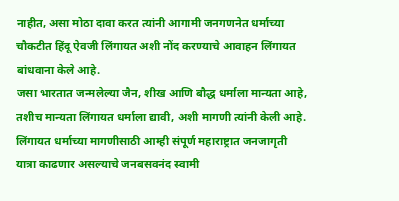नाहीत, असा मोठा दावा करत त्यांनी आगामी जनगणनेत धर्माच्या चौकटीत हिंदू ऐवजी लिंगायत अशी नोंद करण्याचे आवाहन लिंगायत बांधवाना केले आहे.
जसा भारतात जन्मलेल्या जैन, शीख आणि बौद्ध धर्माला मान्यता आहे, तशीच मान्यता लिंगायत धर्माला द्यावी, अशी मागणी त्यांनी केली आहे. लिंगायत धर्माच्या मागणीसाठी आम्ही संपूर्ण महाराष्ट्रात जनजागृती यात्रा काढणार असल्याचे जनबसवनंद स्वामी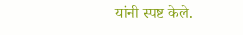यांनी स्पष्ट केले.